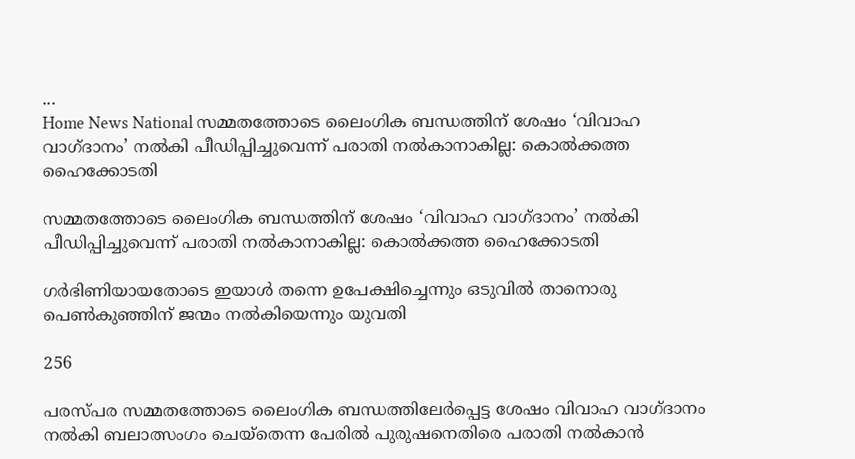...
Home News National സമ്മതത്തോടെ ലൈംഗിക ബന്ധത്തിന് ശേഷം ‘വിവാഹ വാഗ്‌ദാനം’ നല്‍കി പീഡിപ്പിച്ചുവെന്ന് പരാതി നല്‍കാനാകില്ല: കൊല്‍ക്കത്ത ഹൈക്കോടതി

സമ്മതത്തോടെ ലൈംഗിക ബന്ധത്തിന് ശേഷം ‘വിവാഹ വാഗ്‌ദാനം’ നല്‍കി പീഡിപ്പിച്ചുവെന്ന് പരാതി നല്‍കാനാകില്ല: കൊല്‍ക്കത്ത ഹൈക്കോടതി

ഗര്‍ഭിണിയായതോടെ ഇയാള്‍ തന്നെ ഉപേക്ഷിച്ചെന്നും ഒടുവില്‍ താനൊരു പെണ്‍കുഞ്ഞിന് ജന്മം നല്‍കിയെന്നും യുവതി

256

പരസ്‌പര സമ്മതത്തോടെ ലൈംഗിക ബന്ധത്തിലേര്‍പ്പെട്ട ശേഷം വിവാഹ വാഗ്‌ദാനം നല്‍കി ബലാത്സംഗം ചെയ്‌തെന്ന പേരില്‍ പുരുഷനെതിരെ പരാതി നല്‍കാന്‍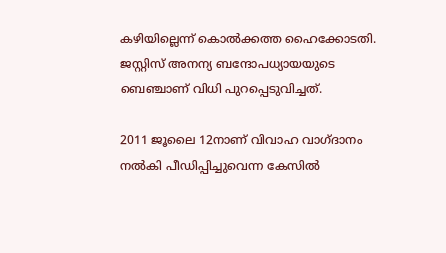കഴിയില്ലെന്ന് കൊല്‍ക്കത്ത ഹൈക്കോടതി. ജസ്റ്റിസ് അനന്യ ബന്ദോപധ്യായയുടെ ബെഞ്ചാണ് വിധി പുറപ്പെടുവിച്ചത്.

2011 ജൂലൈ 12നാണ് വിവാഹ വാഗ്‌ദാനം നല്‍കി പീഡിപ്പിച്ചുവെന്ന കേസില്‍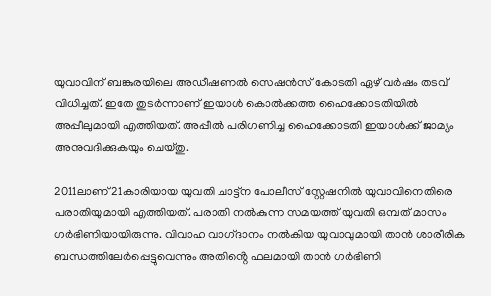യുവാവിന് ബങ്കുരയിലെ അഡീഷണല്‍ സെഷന്‍സ് കോടതി ഏഴ് വര്‍ഷം തടവ് വിധിച്ചത്. ഇതേ തുടര്‍ന്നാണ് ഇയാള്‍ കൊല്‍ക്കത്ത ഹൈക്കോടതിയില്‍ അപ്പീലുമായി എത്തിയത്. അപ്പീല്‍ പരിഗണിച്ച ഹൈക്കോടതി ഇയാള്‍ക്ക് ജാമ്യം അനുവദിക്കുകയും ചെയ്‌തു.

2011ലാണ് 21കാരിയായ യുവതി ചാട്ട്‌ന പോലീസ് സ്റ്റേഷനില്‍ യുവാവിനെതിരെ പരാതിയുമായി എത്തിയത്. പരാതി നല്‍കുന്ന സമയത്ത് യുവതി ഒമ്പത് മാസം ഗര്‍ഭിണിയായിരുന്നു. വിവാഹ വാഗ്‌ദാനം നല്‍കിയ യുവാവുമായി താന്‍ ശാരീരിക ബന്ധത്തിലേര്‍പ്പെട്ടുവെന്നും അതിൻ്റെ ഫലമായി താന്‍ ഗര്‍ഭിണി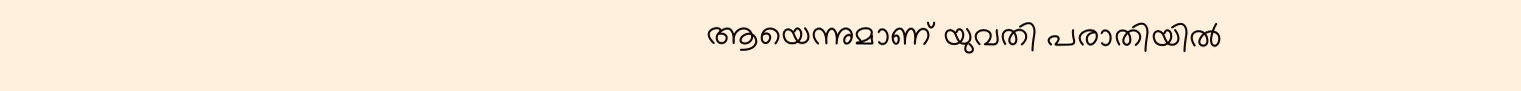ആയെന്നുമാണ് യുവതി പരാതിയില്‍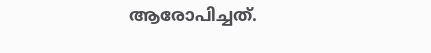ആരോപിച്ചത്.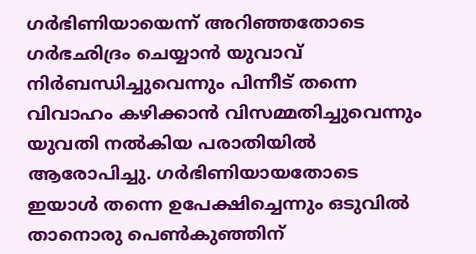ഗര്‍ഭിണിയായെന്ന് അറിഞ്ഞതോടെ ഗര്‍ഭഛിദ്രം ചെയ്യാന്‍ യുവാവ് നിര്‍ബന്ധിച്ചുവെന്നും പിന്നീട് തന്നെ വിവാഹം കഴിക്കാന്‍ വിസമ്മതിച്ചുവെന്നും യുവതി നല്‍കിയ പരാതിയില്‍ ആരോപിച്ചു. ഗര്‍ഭിണിയായതോടെ ഇയാള്‍ തന്നെ ഉപേക്ഷിച്ചെന്നും ഒടുവില്‍ താനൊരു പെണ്‍കുഞ്ഞിന്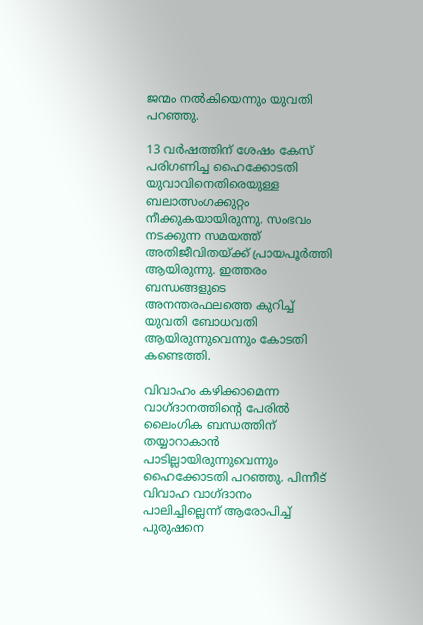ജന്മം നല്‍കിയെന്നും യുവതി പറഞ്ഞു.

13 വര്‍ഷത്തിന് ശേഷം കേസ് പരിഗണിച്ച ഹൈക്കോടതി യുവാവിനെതിരെയുള്ള ബലാത്സംഗക്കുറ്റം നീക്കുകയായിരുന്നു. സംഭവം നടക്കുന്ന സമയത്ത് അതിജീവിതയ്ക്ക് പ്രായപൂര്‍ത്തി ആയിരുന്നു. ഇത്തരം ബന്ധങ്ങളുടെ അനന്തരഫലത്തെ കുറിച്ച് യുവതി ബോധവതി ആയിരുന്നുവെന്നും കോടതി കണ്ടെത്തി.

വിവാഹം കഴിക്കാമെന്ന വാഗ്‌ദാനത്തിൻ്റെ പേരില്‍ ലൈംഗിക ബന്ധത്തിന് തയ്യാറാകാന്‍ പാടില്ലായിരുന്നുവെന്നും ഹൈക്കോടതി പറഞ്ഞു. പിന്നീട് വിവാഹ വാഗ്‌ദാനം പാലിച്ചില്ലെന്ന് ആരോപിച്ച് പുരുഷനെ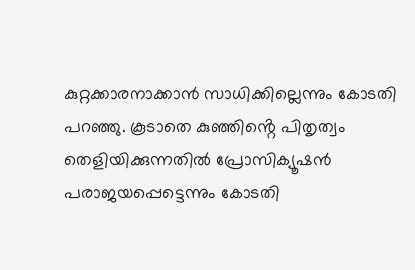കുറ്റക്കാരനാക്കാന്‍ സാധിക്കില്ലെന്നും കോടതി പറഞ്ഞു. കൂടാതെ കുഞ്ഞിൻ്റെ പിതൃത്വം തെളിയിക്കുന്നതില്‍ പ്രോസിക്യൂഷന്‍ പരാജയപ്പെട്ടെന്നും കോടതി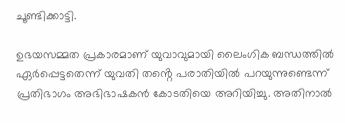ചൂണ്ടിക്കാട്ടി.

ഉഭയസമ്മത പ്രകാരമാണ് യുവാവുമായി ലൈംഗിക ബന്ധത്തിൽ ഏര്‍പ്പെട്ടതെന്ന് യുവതി തൻ്റെ പരാതിയില്‍ പറയുന്നുണ്ടെന്ന് പ്രതിഭാഗം അഭിഭാഷകന്‍ കോടതിയെ അറിയിച്ചു. അതിനാല്‍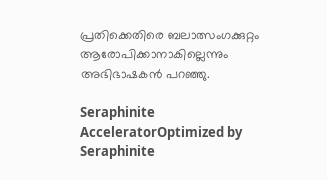പ്രതിക്കെതിരെ ബലാത്സംഗക്കുറ്റം ആരോപിക്കാനാകില്ലെന്നും അഭിഭാഷകന്‍ പറഞ്ഞു.

Seraphinite AcceleratorOptimized by Seraphinite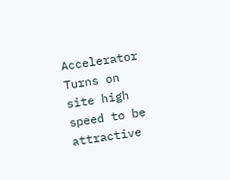Accelerator
Turns on site high speed to be attractive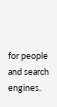for people and search engines.